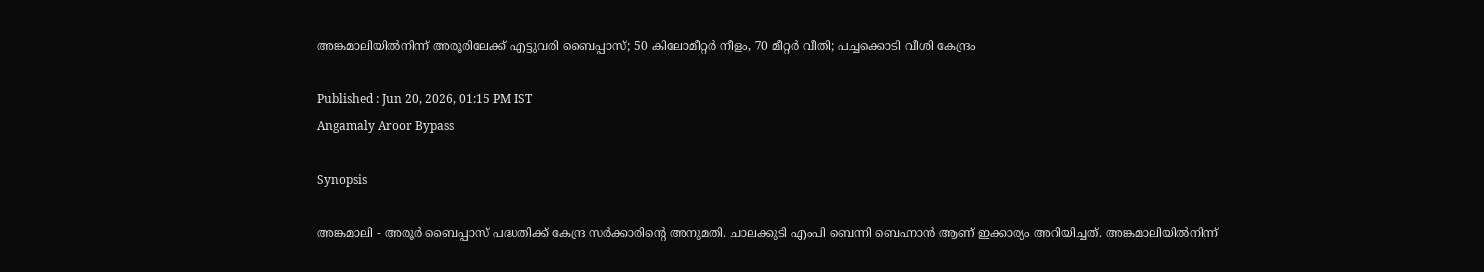അങ്കമാലിയിൽനിന്ന് അരൂരിലേക്ക് എട്ടുവരി ബൈപ്പാസ്; 50 കിലോമീറ്റർ നീളം, 70 മീറ്റർ വീതി; പച്ചക്കൊടി വീശി കേന്ദ്രം

Published : Jun 20, 2026, 01:15 PM IST
Angamaly Aroor Bypass

Synopsis

അങ്കമാലി - അരൂർ ബൈപ്പാസ് പദ്ധതിക്ക് കേന്ദ്ര സർക്കാരിൻ്റെ അനുമതി. ചാലക്കുടി എംപി ബെന്നി ബെഹ്നാൻ ആണ് ഇക്കാര്യം അറിയിച്ചത്. അങ്കമാലിയിൽനിന്ന്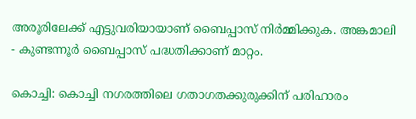അരൂരിലേക്ക് എട്ടുവരിയായാണ് ബൈപ്പാസ് നിർമ്മിക്കുക. അങ്കമാലി - കുണ്ടന്നൂർ ബൈപ്പാസ് പദ്ധതിക്കാണ് മാറ്റം.

കൊച്ചി: കൊച്ചി നഗരത്തിലെ ഗതാഗതക്കുരുക്കിന് പരിഹാരം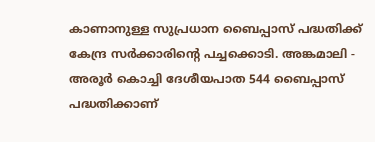കാണാനുള്ള സുപ്രധാന ബൈപ്പാസ് പദ്ധതിക്ക് കേന്ദ്ര സർക്കാരിൻ്റെ പച്ചക്കൊടി. അങ്കമാലി - അരൂർ കൊച്ചി ദേശീയപാത 544 ബൈപ്പാസ് പദ്ധതിക്കാണ്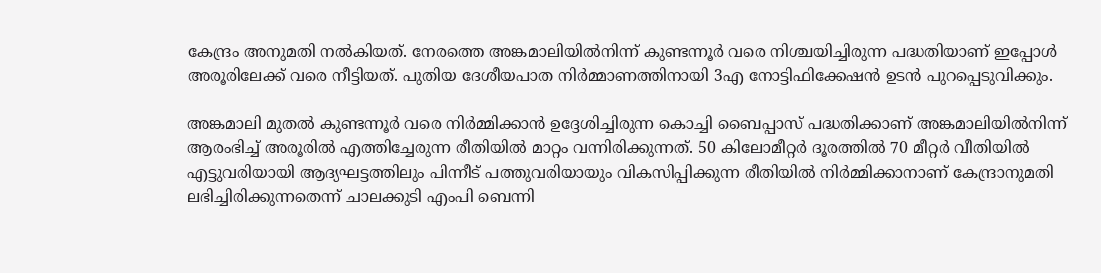കേന്ദ്രം അനുമതി നൽകിയത്. നേരത്തെ അങ്കമാലിയിൽനിന്ന് കുണ്ടന്നൂർ വരെ നിശ്ചയിച്ചിരുന്ന പദ്ധതിയാണ് ഇപ്പോൾ അരൂരിലേക്ക് വരെ നീട്ടിയത്. പുതിയ ദേശീയപാത നിർമ്മാണത്തിനായി 3എ നോട്ടിഫിക്കേഷൻ ഉടൻ പുറപ്പെടുവിക്കും.

അങ്കമാലി മുതൽ കുണ്ടന്നൂർ വരെ നിർമ്മിക്കാൻ ഉദ്ദേശിച്ചിരുന്ന കൊച്ചി ബൈപ്പാസ് പദ്ധതിക്കാണ് അങ്കമാലിയിൽനിന്ന് ആരംഭിച്ച് അരൂരിൽ എത്തിച്ചേരുന്ന രീതിയിൽ മാറ്റം വന്നിരിക്കുന്നത്. 50 കിലോമീറ്റർ ദൂരത്തിൽ 70 മീറ്റർ വീതിയിൽ എട്ടുവരിയായി ആദ്യഘട്ടത്തിലും പിന്നീട് പത്തുവരിയായും വികസിപ്പിക്കുന്ന രീതിയിൽ നിർമ്മിക്കാനാണ് കേന്ദ്രാനുമതി ലഭിച്ചിരിക്കുന്നതെന്ന് ചാലക്കുടി എംപി ബെന്നി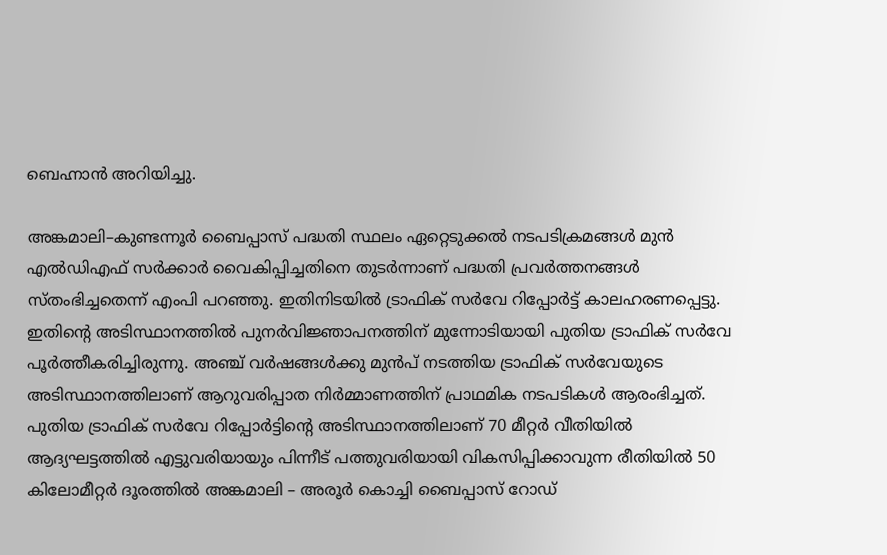ബെഹ്നാൻ അറിയിച്ചു.

അങ്കമാലി–കുണ്ടന്നൂർ ബൈപ്പാസ് പദ്ധതി സ്ഥലം ഏറ്റെടുക്കൽ നടപടിക്രമങ്ങൾ മുൻ എൽഡിഎഫ് സർക്കാർ വൈകിപ്പിച്ചതിനെ തുടർന്നാണ് പദ്ധതി പ്രവർത്തനങ്ങൾ സ്തംഭിച്ചതെന്ന് എംപി പറഞ്ഞു. ഇതിനിടയിൽ ട്രാഫിക് സർവേ റിപ്പോർട്ട് കാലഹരണപ്പെട്ടു. ഇതിന്റെ അടിസ്ഥാനത്തിൽ പുനർവിജ്ഞാപനത്തിന് മുന്നോടിയായി പുതിയ ട്രാഫിക് സർവേ പൂർത്തീകരിച്ചിരുന്നു. അഞ്ച് വർഷങ്ങൾക്കു മുൻപ് നടത്തിയ ട്രാഫിക് സർവേയുടെ അടിസ്ഥാനത്തിലാണ് ആറുവരിപ്പാത നിർമ്മാണത്തിന് പ്രാഥമിക നടപടികൾ ആരംഭിച്ചത്. പുതിയ ട്രാഫിക് സർവേ റിപ്പോർട്ടിന്റെ അടിസ്ഥാനത്തിലാണ് 70 മീറ്റർ വീതിയിൽ ആദ്യഘട്ടത്തിൽ എട്ടുവരിയായും പിന്നീട് പത്തുവരിയായി വികസിപ്പിക്കാവുന്ന രീതിയിൽ 50 കിലോമീറ്റർ ദൂരത്തിൽ അങ്കമാലി – അരൂർ കൊച്ചി ബൈപ്പാസ് റോഡ്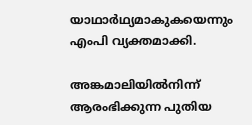യാഥാർഥ്യമാകുകയെന്നും എംപി വ്യക്തമാക്കി.

അങ്കമാലിയിൽനിന്ന് ആരംഭിക്കുന്ന പുതിയ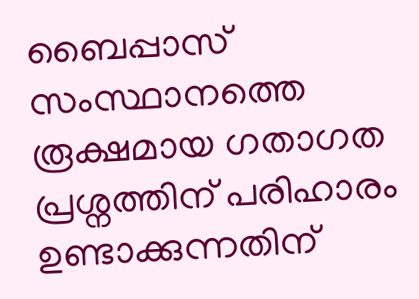ബൈപ്പാസ് സംസ്ഥാനത്തെ രൂക്ഷമായ ഗതാഗത പ്രശ്നത്തിന് പരിഹാരം ഉണ്ടാക്കുന്നതിന്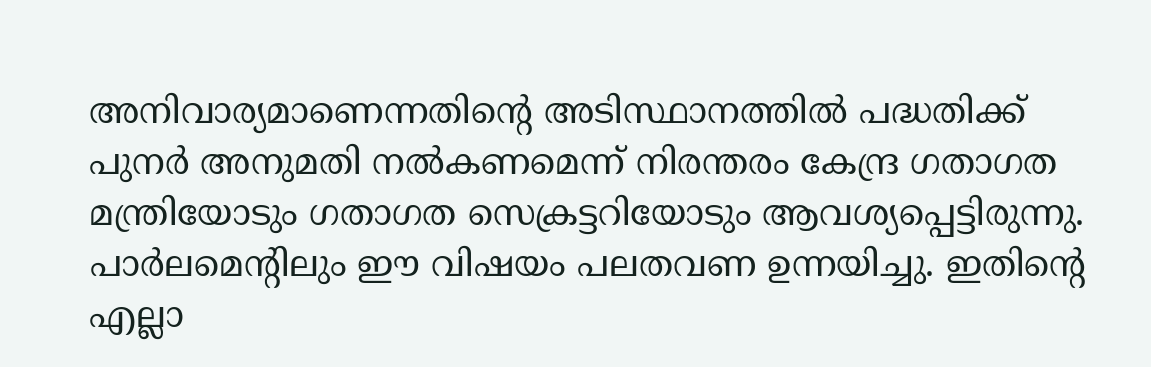അനിവാര്യമാണെന്നതിൻ്റെ അടിസ്ഥാനത്തിൽ പദ്ധതിക്ക് പുനർ അനുമതി നൽകണമെന്ന് നിരന്തരം കേന്ദ്ര ഗതാഗത മന്ത്രിയോടും ഗതാഗത സെക്രട്ടറിയോടും ആവശ്യപ്പെട്ടിരുന്നു. പാർലമെന്റിലും ഈ വിഷയം പലതവണ ഉന്നയിച്ചു. ഇതിന്റെ എല്ലാ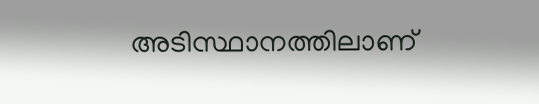അടിസ്ഥാനത്തിലാണ്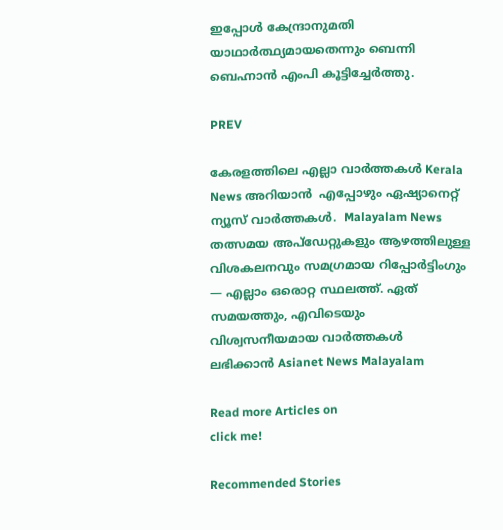ഇപ്പോൾ കേന്ദ്രാനുമതി യാഥാർത്ഥ്യമായതെന്നും ബെന്നി ബെഹ്നാൻ എംപി കൂട്ടിച്ചേർത്തു.

PREV

കേരളത്തിലെ എല്ലാ വാർത്തകൾ Kerala News അറിയാൻ  എപ്പോഴും ഏഷ്യാനെറ്റ് ന്യൂസ് വാർത്തകൾ.  Malayalam News   തത്സമയ അപ്‌ഡേറ്റുകളും ആഴത്തിലുള്ള വിശകലനവും സമഗ്രമായ റിപ്പോർട്ടിംഗും — എല്ലാം ഒരൊറ്റ സ്ഥലത്ത്. ഏത് സമയത്തും, എവിടെയും വിശ്വസനീയമായ വാർത്തകൾ ലഭിക്കാൻ Asianet News Malayalam

Read more Articles on
click me!

Recommended Stories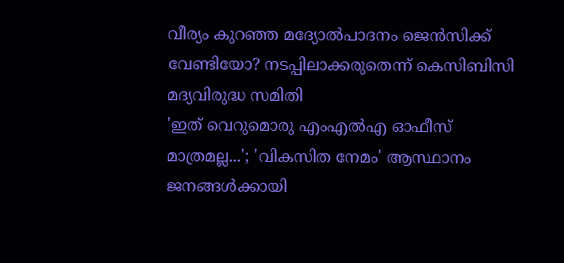വീര്യം കുറഞ്ഞ മദ്യോൽപാദനം ജെന്‍സിക്ക് വേണ്ടിയോ? നടപ്പിലാക്കരുതെന്ന് കെസിബിസി മദ്യവിരുദ്ധ സമിതി
'ഇത് വെറുമൊരു എംഎൽഎ ഓഫീസ് മാത്രമല്ല...'; 'വികസിത നേമം' ആസ്ഥാനം ജനങ്ങൾക്കായി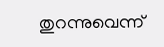തുറന്നുവെന്ന്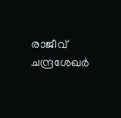രാജീവ് ചന്ദ്രശേഖർ